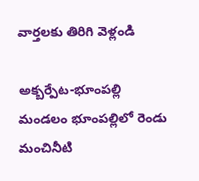వార్తలకు తిరిగి వెళ్లండి

అక్బర్పేట-భూంపల్లి మండలం భూంపల్లిలో రెండు మంచినీటి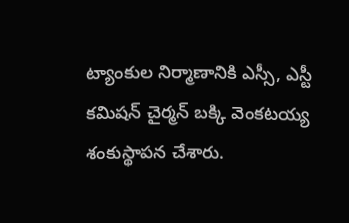ట్యాంకుల నిర్మాణానికి ఎస్సీ, ఎస్టీ కమిషన్ చైర్మన్ బక్కి వెంకటయ్య శంకుస్థాపన చేశారు.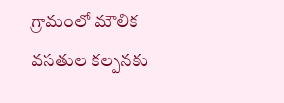గ్రామంలో మౌలిక వసతుల కల్పనకు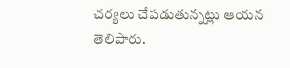చర్యలు చేపడుతున్నట్లు ఆయన తెలిపారు.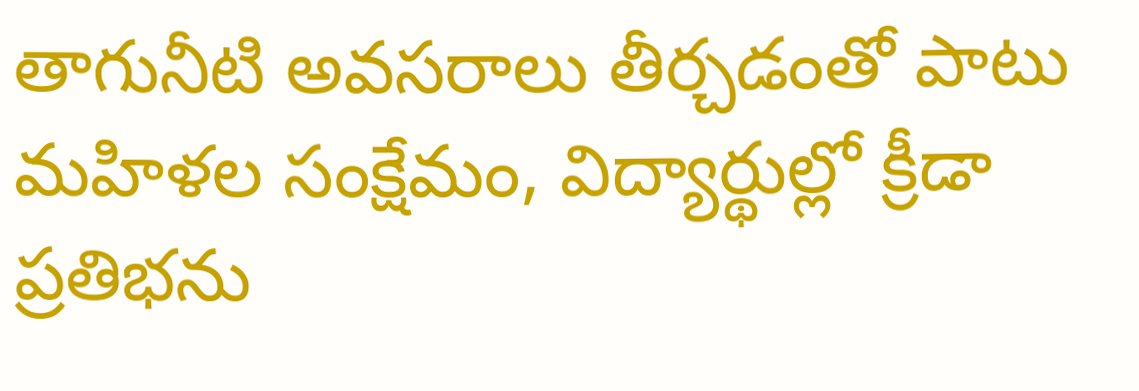తాగునీటి అవసరాలు తీర్చడంతో పాటు మహిళల సంక్షేమం, విద్యార్థుల్లో క్రీడా ప్రతిభను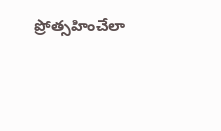ప్రోత్సహించేలా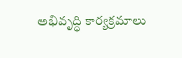అభివృద్ధి కార్యక్రమాలు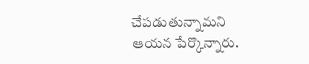చేపడుతున్నామని ఆయన పేర్కొన్నారు.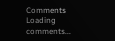Comments
Loading comments...